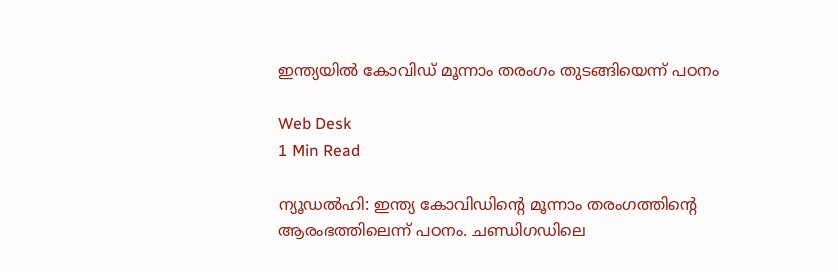ഇന്ത്യയില്‍ കോവിഡ് മൂന്നാം തരംഗം തുടങ്ങിയെന്ന് പഠനം

Web Desk
1 Min Read

ന്യൂഡല്‍ഹി: ഇന്ത്യ കോവിഡിന്റെ മൂന്നാം തരംഗത്തിന്റെ ആരംഭത്തിലെന്ന് പഠനം. ചണ്ഡിഗഡിലെ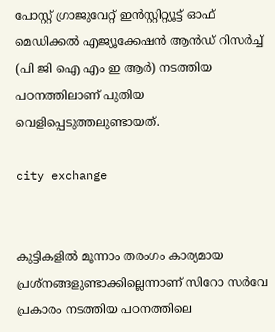പോസ്റ്റ് ഗ്രാജുവേറ്റ് ഇന്‍സ്റ്റിറ്റ്യൂട്ട് ഓഫ് മെഡിക്കല്‍ എജ്യൂക്കേഷന്‍ ആന്‍ഡ് റിസര്‍ച്ച് (പി ജി ഐ എം ഇ ആര്‍) നടത്തിയ പഠനത്തിലാണ് പുതിയ വെളിപ്പെടുത്തലുണ്ടായത്.

city exchange


കുട്ടികളില്‍ മൂന്നാം തരംഗം കാര്യമായ പ്രശ്‌നങ്ങളുണ്ടാക്കില്ലെന്നാണ് സിറോ സര്‍വേ പ്രകാരം നടത്തിയ പഠനത്തിലെ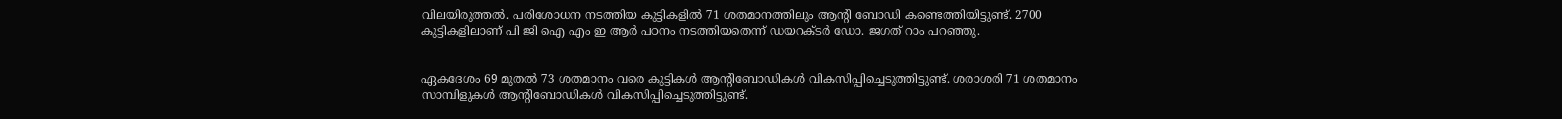വിലയിരുത്തല്‍. പരിശോധന നടത്തിയ കുട്ടികളില്‍ 71 ശതമാനത്തിലും ആന്റി ബോഡി കണ്ടെത്തിയിട്ടുണ്ട്. 2700 കുട്ടികളിലാണ് പി ജി ഐ എം ഇ ആര്‍ പഠനം നടത്തിയതെന്ന് ഡയറക്ടര്‍ ഡോ. ജഗത് റാം പറഞ്ഞു.


ഏകദേശം 69 മുതല്‍ 73 ശതമാനം വരെ കുട്ടികള്‍ ആന്റിബോഡികള്‍ വികസിപ്പിച്ചെടുത്തിട്ടുണ്ട്. ശരാശരി 71 ശതമാനം സാമ്പിളുകള്‍ ആന്റിബോഡികള്‍ വികസിപ്പിച്ചെടുത്തിട്ടുണ്ട്.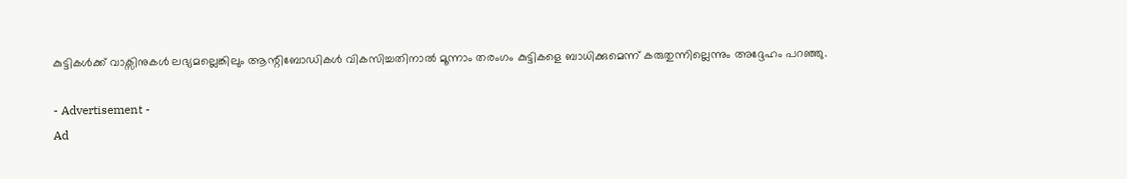കുട്ടികള്‍ക്ക് വാക്സിനുകള്‍ ലഭ്യമല്ലെങ്കിലും ആന്റിബോഡികള്‍ വികസിച്ചതിനാല്‍ മൂന്നാം തരംഗം കുട്ടികളെ ബാധിക്കുമെന്ന് കരുതുന്നില്ലെന്നും അദ്ദേഹം പറഞ്ഞു.

- Advertisement -
Ad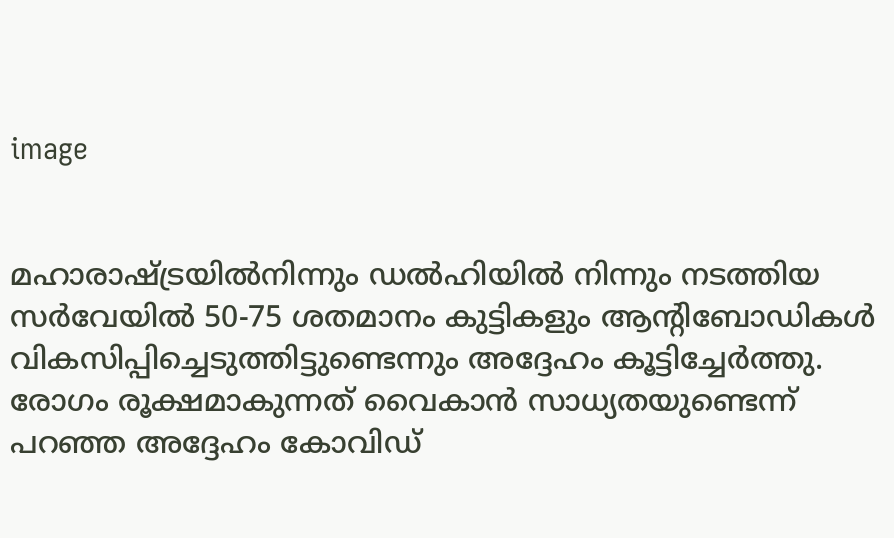image


മഹാരാഷ്ട്രയില്‍നിന്നും ഡല്‍ഹിയില്‍ നിന്നും നടത്തിയ സര്‍വേയില്‍ 50-75 ശതമാനം കുട്ടികളും ആന്റിബോഡികള്‍ വികസിപ്പിച്ചെടുത്തിട്ടുണ്ടെന്നും അദ്ദേഹം കൂട്ടിച്ചേര്‍ത്തു. രോഗം രൂക്ഷമാകുന്നത് വൈകാന്‍ സാധ്യതയുണ്ടെന്ന് പറഞ്ഞ അദ്ദേഹം കോവിഡ്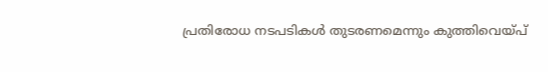പ്രതിരോധ നടപടികള്‍ തുടരണമെന്നും കുത്തിവെയ്പ്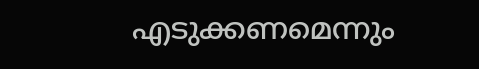എടുക്കണമെന്നും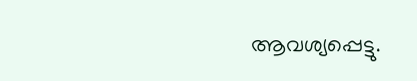ആവശ്യപ്പെട്ടു.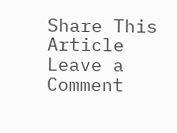Share This Article
Leave a Comment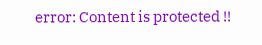error: Content is protected !!